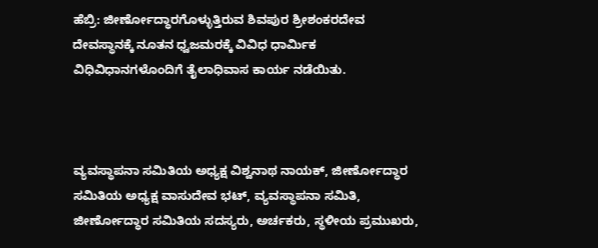ಹೆಬ್ರಿ: ಜೀರ್ಣೋದ್ಧಾರಗೊಳ್ಳುತ್ತಿರುವ ಶಿವಪುರ ಶ್ರೀಶಂಕರದೇವ ದೇವಸ್ಥಾನಕ್ಕೆ ನೂತನ ಧ್ವಜಮರಕ್ಕೆ ವಿವಿಧ ಧಾರ್ಮಿಕ ವಿಧಿವಿಧಾನಗಳೊಂದಿಗೆ ತೈಲಾಧಿವಾಸ ಕಾರ್ಯ ನಡೆಯಿತು.



ವ್ಯವಸ್ಥಾಪನಾ ಸಮಿತಿಯ ಅಧ್ಯಕ್ಷ ವಿಶ್ವನಾಥ ನಾಯಕ್, ಜೀರ್ಣೋದ್ಧಾರ ಸಮಿತಿಯ ಅಧ್ಯಕ್ಷ ವಾಸುದೇವ ಭಟ್, ವ್ಯವಸ್ಥಾಪನಾ ಸಮಿತಿ, ಜೀರ್ಣೋದ್ಧಾರ ಸಮಿತಿಯ ಸದಸ್ಯರು, ಅರ್ಚಕರು, ಸ್ಥಳೀಯ ಪ್ರಮುಖರು,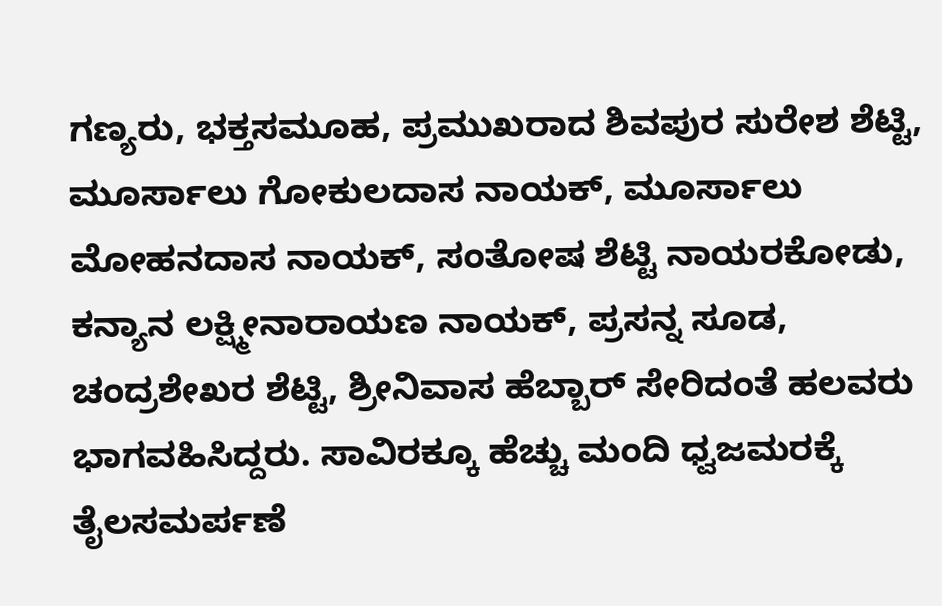ಗಣ್ಯರು, ಭಕ್ತಸಮೂಹ, ಪ್ರಮುಖರಾದ ಶಿವಪುರ ಸುರೇಶ ಶೆಟ್ಟಿ, ಮೂರ್ಸಾಲು ಗೋಕುಲದಾಸ ನಾಯಕ್, ಮೂರ್ಸಾಲು ಮೋಹನದಾಸ ನಾಯಕ್, ಸಂತೋಷ ಶೆಟ್ಟಿ ನಾಯರಕೋಡು, ಕನ್ಯಾನ ಲಕ್ಷ್ಮೀನಾರಾಯಣ ನಾಯಕ್, ಪ್ರಸನ್ನ ಸೂಡ, ಚಂದ್ರಶೇಖರ ಶೆಟ್ಟಿ, ಶ್ರೀನಿವಾಸ ಹೆಬ್ಬಾರ್ ಸೇರಿದಂತೆ ಹಲವರು ಭಾಗವಹಿಸಿದ್ದರು. ಸಾವಿರಕ್ಕೂ ಹೆಚ್ಚು ಮಂದಿ ಧ್ವಜಮರಕ್ಕೆ ತೈಲಸಮರ್ಪಣೆ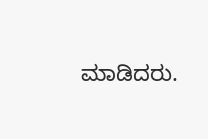ಮಾಡಿದರು.